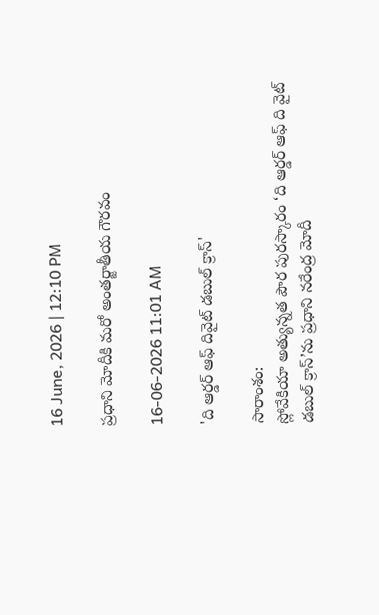16 June, 2026 | 12:10 PM

ప్రధాని మోదీకి మరో అంతర్జాతీయ గౌరవం

16-06-2026 11:01 AM

'ది ఆర్డర్ ఆఫ్ దివైట్ డబుల్ క్రాస్'

సారాంశం:
స్లోవేకియా అత్యున్నత పౌర పురస్కారం ‘ది ఆర్డర్ ఆఫ్ ది వైట్ డబుల్ క్రాస్’ను ప్రధాని నరేంద్ర మోదీ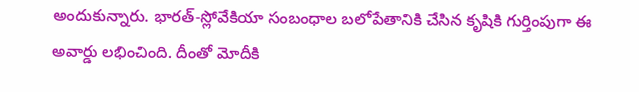అందుకున్నారు. భారత్-స్లోవేకియా సంబంధాల బలోపేతానికి చేసిన కృషికి గుర్తింపుగా ఈ అవార్డు లభించింది. దీంతో మోదీకి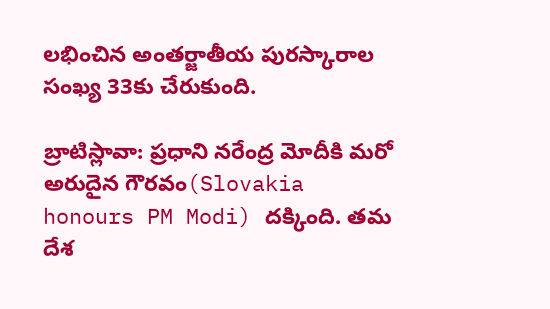లభించిన అంతర్జాతీయ పురస్కారాల సంఖ్య 33కు చేరుకుంది.

బ్రాటిస్లావా: ప్రధాని నరేంద్ర మోదీకి మరో అరుదైన గౌరవం(Slovakia honours PM Modi) దక్కింది. తమ దేశ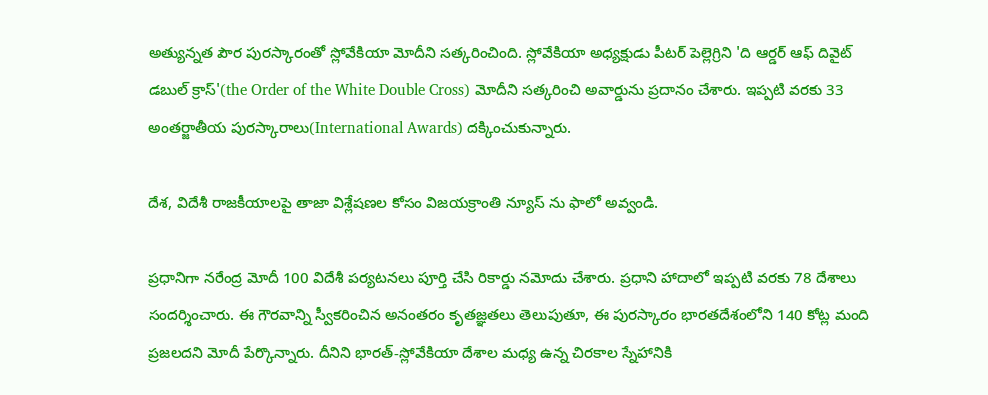అత్యున్నత పౌర పురస్కారంతో స్లోవేకియా మోదీని సత్కరించింది. స్లోవేకియా అధ్యక్షుడు పీటర్ పెల్లెగ్రిని 'ది ఆర్డర్ ఆఫ్ దివైట్ డబుల్ క్రాస్'(the Order of the White Double Cross) మోదీని సత్కరించి అవార్డును ప్రదానం చేశారు. ఇప్పటి వరకు 33 అంతర్జాతీయ పురస్కారాలు(International Awards) దక్కించుకున్నారు.

దేశ, విదేశీ రాజకీయాలపై తాజా విశ్లేషణల కోసం విజయక్రాంతి న్యూస్ ను ఫాలో అవ్వండి.

ప్రధానిగా నరేంద్ర మోదీ 100 విదేశీ పర్యటనలు పూర్తి చేసి రికార్డు నమోదు చేశారు. ప్రధాని హాదాలో ఇప్పటి వరకు 78 దేశాలు సందర్శించారు. ఈ గౌరవాన్ని స్వీకరించిన అనంతరం కృతజ్ఞతలు తెలుపుతూ, ఈ పురస్కారం భారతదేశంలోని 140 కోట్ల మంది ప్రజలదని మోదీ పేర్కొన్నారు. దీనిని భారత్-స్లోవేకియా దేశాల మధ్య ఉన్న చిరకాల స్నేహానికి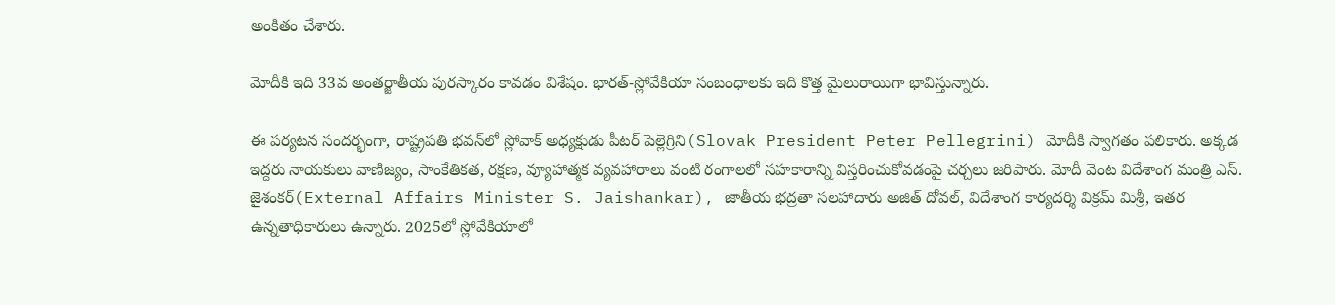అంకితం చేశారు.

మోదీకి ఇది 33వ అంతర్జాతీయ పురస్కారం కావడం విశేషం. భారత్-స్లోవేకియా సంబంధాలకు ఇది కొత్త మైలురాయిగా భావిస్తున్నారు.

ఈ పర్యటన సందర్భంగా, రాష్ట్రపతి భవన్‌లో స్లోవాక్ అధ్యక్షుడు పీటర్ పెల్లెగ్రిని(Slovak President Peter Pellegrini) మోదీకి స్వాగతం పలికారు. అక్కడ ఇద్దరు నాయకులు వాణిజ్యం, సాంకేతికత, రక్షణ, వ్యూహాత్మక వ్యవహారాలు వంటి రంగాలలో సహకారాన్ని విస్తరించుకోవడంపై చర్చలు జరిపారు. మోదీ వెంట విదేశాంగ మంత్రి ఎస్. జైశంకర్(External Affairs Minister S. Jaishankar), జాతీయ భద్రతా సలహాదారు అజిత్ దోవల్, విదేశాంగ కార్యదర్శి విక్రమ్ మిశ్రీ, ఇతర ఉన్నతాధికారులు ఉన్నారు. 2025లో స్లోవేకియాలో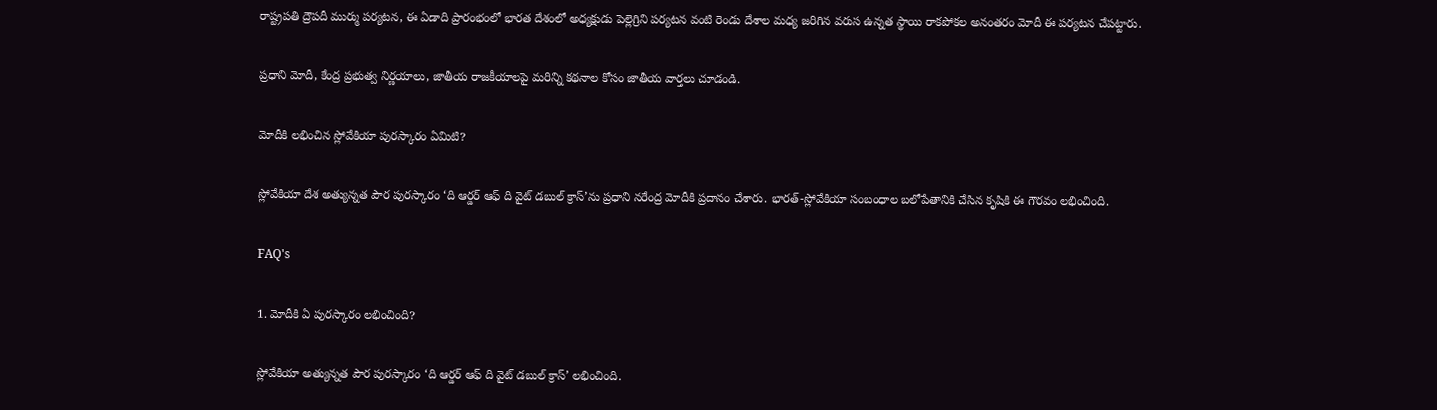రాష్ట్రపతి ద్రౌపదీ ముర్ము పర్యటన, ఈ ఏడాది ప్రారంభంలో భారత దేశంలో అధ్యక్షుడు పెల్లెగ్రిని పర్యటన వంటి రెండు దేశాల మధ్య జరిగిన వరుస ఉన్నత స్థాయి రాకపోకల అనంతరం మోదీ ఈ పర్యటన చేపట్టారు.

ప్రధాని మోదీ, కేంద్ర ప్రభుత్వ నిర్ణయాలు, జాతీయ రాజకీయాలపై మరిన్ని కథనాల కోసం జాతీయ వార్తలు చూడండి.

మోదీకి లభించిన స్లోవేకియా పురస్కారం ఏమిటి?

స్లోవేకియా దేశ అత్యున్నత పౌర పురస్కారం ‘ది ఆర్డర్ ఆఫ్ ది వైట్ డబుల్ క్రాస్’ను ప్రధాని నరేంద్ర మోదీకి ప్రదానం చేశారు. భారత్-స్లోవేకియా సంబంధాల బలోపేతానికి చేసిన కృషికి ఈ గౌరవం లభించింది.

FAQ's

1. మోదీకి ఏ పురస్కారం లభించింది?

స్లోవేకియా అత్యున్నత పౌర పురస్కారం ‘ది ఆర్డర్ ఆఫ్ ది వైట్ డబుల్ క్రాస్’ లభించింది.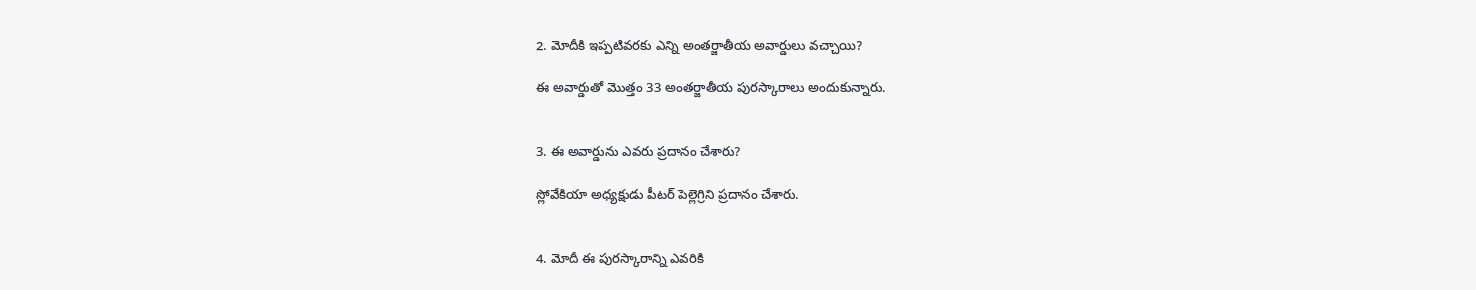2. మోదీకి ఇప్పటివరకు ఎన్ని అంతర్జాతీయ అవార్డులు వచ్చాయి?

ఈ అవార్డుతో మొత్తం 33 అంతర్జాతీయ పురస్కారాలు అందుకున్నారు.


3. ఈ అవార్డును ఎవరు ప్రదానం చేశారు?

స్లోవేకియా అధ్యక్షుడు పీటర్ పెల్లెగ్రిని ప్రదానం చేశారు.


4. మోదీ ఈ పురస్కారాన్ని ఎవరికి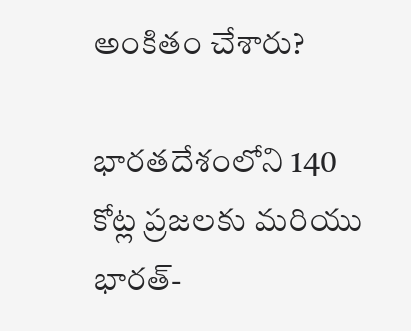అంకితం చేశారు?

భారతదేశంలోని 140 కోట్ల ప్రజలకు మరియు భారత్-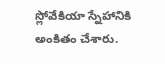స్లోవేకియా స్నేహానికి అంకితం చేశారు.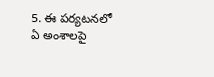5. ఈ పర్యటనలో ఏ అంశాలపై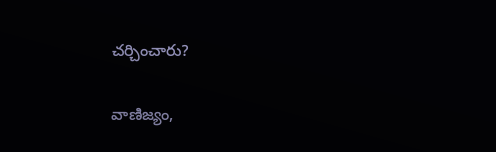చర్చించారు?

వాణిజ్యం,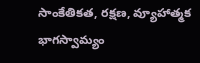సాంకేతికత, రక్షణ, వ్యూహాత్మక భాగస్వామ్యం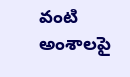వంటి అంశాలపై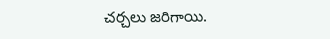చర్చలు జరిగాయి.